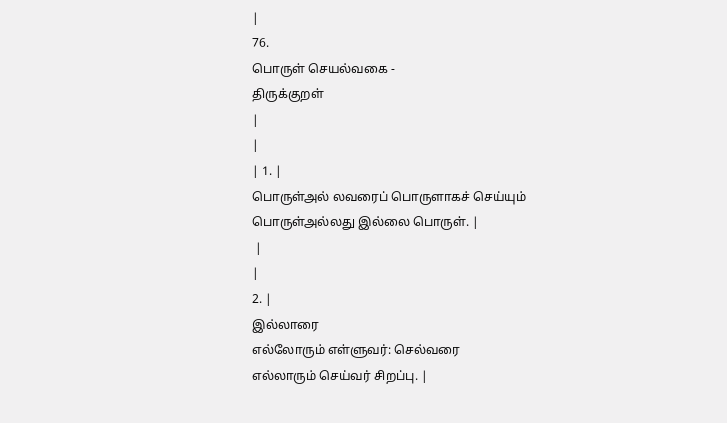|
76.
பொருள் செயல்வகை -
திருக்குறள்
|
|
| 1. |
பொருள்அல் லவரைப் பொருளாகச் செய்யும்
பொருள்அல்லது இல்லை பொருள். |
 |
|
2. |
இல்லாரை
எல்லோரும் எள்ளுவர்: செல்வரை
எல்லாரும் செய்வர் சிறப்பு. |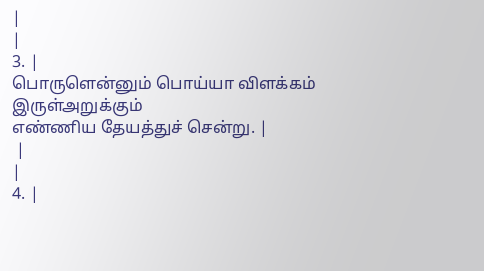|
|
3. |
பொருளென்னும் பொய்யா விளக்கம் இருள்அறுக்கும்
எண்ணிய தேயத்துச் சென்று. |
 |
|
4. |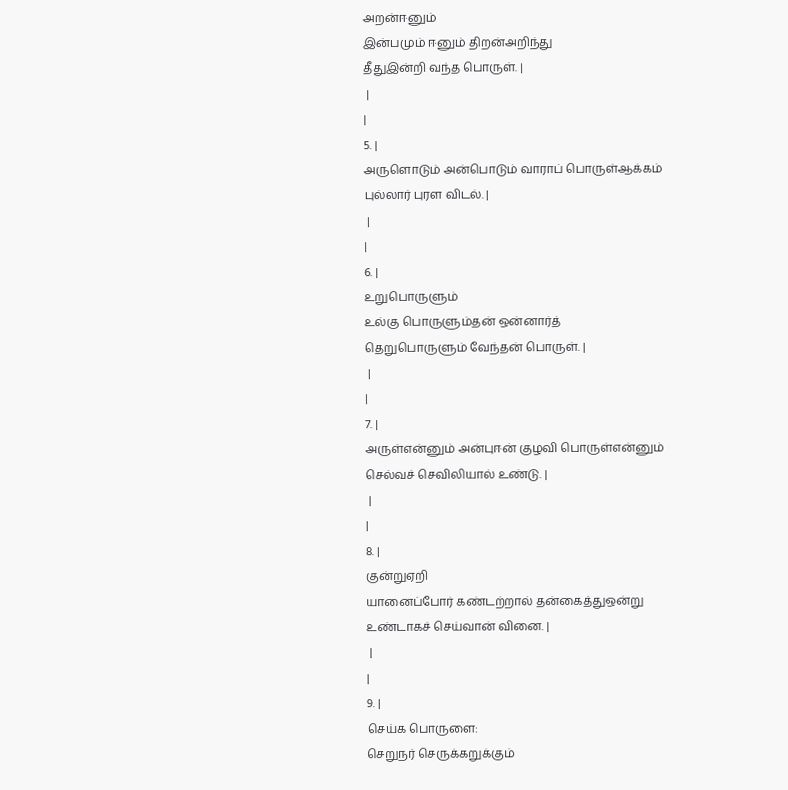அறன்ஈனும்
இன்பமும் ஈனும் திறன்அறிந்து
தீதுஇன்றி வந்த பொருள். |
 |
|
5. |
அருளொடும் அன்பொடும் வாராப் பொருள்ஆக்கம்
புல்லார் புரள விடல். |
 |
|
6. |
உறுபொருளும்
உல்கு பொருளும்தன் ஒன்னார்த்
தெறுபொருளும் வேந்தன் பொருள். |
 |
|
7. |
அருள்என்னும் அன்புஈன் குழவி பொருள்என்னும்
செல்வச் செவிலியால் உண்டு. |
 |
|
8. |
குன்றுஏறி
யானைப்போர் கண்டற்றால் தன்கைத்துஒன்று
உண்டாகச் செய்வான் வினை. |
 |
|
9. |
செய்க பொருளை:
செறுநர் செருக்கறுக்கும்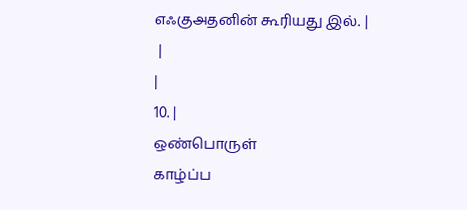எஃகுஅதனின் கூரியது இல். |
 |
|
10. |
ஒண்பொருள்
காழ்ப்ப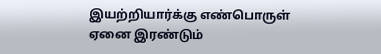இயற்றியார்க்கு எண்பொருள்
ஏனை இரண்டும்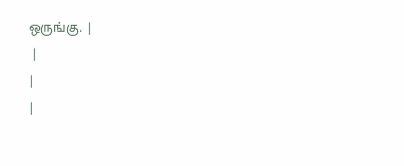ஒருங்கு. |
 |
|
|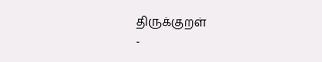திருக்குறள்
-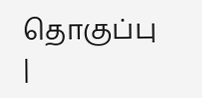தொகுப்பு |